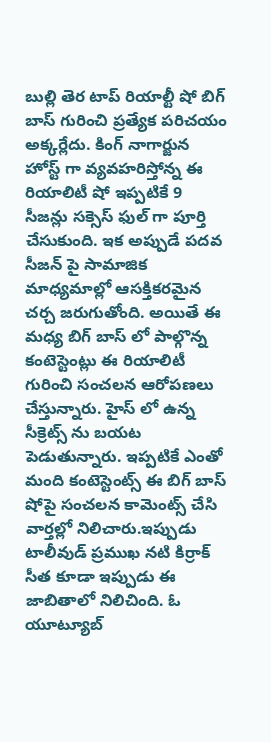బుల్లి తెర టాప్ రియాల్టీ షో బిగ్ బాస్ గురించి ప్రత్యేక పరిచయం అక్కర్లేదు. కింగ్ నాగార్జున హోస్ట్ గా వ్యవహరిస్తోన్న ఈ రియాలిటీ షో ఇప్పటికే 9 సీజన్లు సక్సెస్ ఫుల్ గా పూర్తి చేసుకుంది. ఇక అప్పుడే పదవ సీజన్ పై సామాజిక మాధ్యమాల్లో ఆసక్తికరమైన చర్చ జరుగుతోంది. అయితే ఈ మధ్య బిగ్ బాస్ లో పాల్గొన్న కంటెస్టెంట్లు ఈ రియాలిటీ గురించి సంచలన ఆరోపణలు చేస్తున్నారు. హైస్ లో ఉన్న సీక్రెట్స్ ను బయట పెడుతున్నారు. ఇప్పటికే ఎంతో మంది కంటెస్టెంట్స్ ఈ బిగ్ బాస్ షోపై సంచలన కామెంట్స్ చేసి వార్తల్లో నిలిచారు.ఇప్పుడు టాలీవుడ్ ప్రముఖ నటి కిర్రాక్ సీత కూడా ఇప్పుడు ఈ జాబితాలో నిలిచింది. ఓ యూట్యూబ్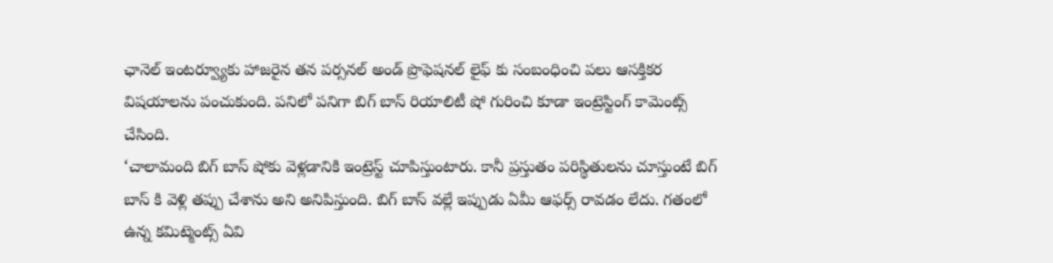ఛానెల్ ఇంటర్వ్యూకు హాజరైన తన పర్సనల్ అండ్ ప్రొఫెషనల్ లైఫ్ కు సంబంధించి పలు ఆసక్తికర విషయాలను పంచుకుంది. పనిలో పనిగా బిగ్ బాస్ రియాలిటీ షో గురించి కూడా ఇంట్రెస్టింగ్ కామెంట్స్ చేసింది.
‘చాలామంది బిగ్ బాస్ షోకు వెళ్లడానికి ఇంట్రెస్ట్ చూపిస్తుంటారు. కానీ ప్రస్తుతం పరిస్థితులను చూస్తుంటే బిగ్ బాస్ కి వెళ్లి తప్పు చేశాను అని అనిపిస్తుంది. బిగ్ బాస్ వల్లే ఇప్పుడు ఏమీ ఆఫర్స్ రావడం లేదు. గతంలో ఉన్న కమిట్మెంట్స్ ఏవి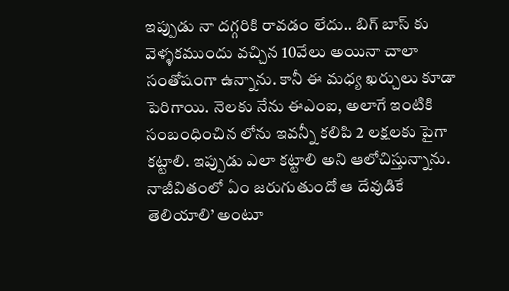ఇప్పుడు నా దగ్గరికి రావడం లేదు.. బిగ్ బాస్ కు వెళ్ళకముందు వచ్చిన 10వేలు అయినా చాలా సంతోషంగా ఉన్నాను. కానీ ఈ మధ్య ఖర్చులు కూడా పెరిగాయి. నెలకు నేను ఈఎంఐ, అలాగే ఇంటికి సంబంధించిన లోను ఇవన్నీ కలిపి 2 లక్షలకు పైగా కట్టాలి. ఇప్పుడు ఎలా కట్టాలి అని ఆలోచిస్తున్నాను. నాజీవితంలో ఏం జరుగుతుందో ఆ దేవుడికే తెలియాలి’ అంటూ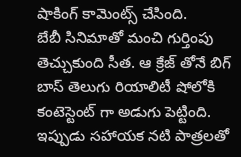షాకింగ్ కామెంట్స్ చేసింది.
బేబీ సినిమాతో మంచి గుర్తింపు తెచ్చుకుంది సీత. ఆ క్రేజ్ తోనే బిగ్ బాస్ తెలుగు రియాలిటీ షోలోకి కంటెస్టెంట్ గా అడుగు పెట్టింది. ఇప్పుడు సహాయక నటి పాత్రలతో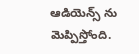ఆడియెన్స్ ను మెప్పిస్తోంది.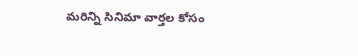మరిన్ని సినిమా వార్తల కోసం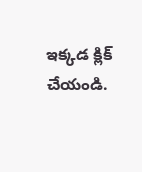ఇక్కడ క్లిక్ చేయండి.